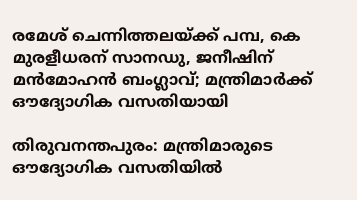രമേശ് ചെന്നിത്തലയ്ക്ക് പമ്പ, കെ മുരളീധരന് സാനഡു, ജനീഷിന് മൻമോഹൻ ബംഗ്ലാവ്; മന്ത്രിമാർക്ക് ഔദ്യോഗിക വസതിയായി

തിരുവനന്തപുരം: മന്ത്രിമാരുടെ ഔദ്യോഗിക വസതിയില്‍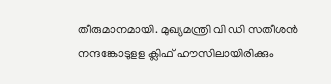തീരുമാനമായി. മുഖ്യമന്ത്രി വി ഡി സതീശന്‍ നന്ദങ്കോടുളള ക്ലിഫ് ഹൗസിലായിരിക്കും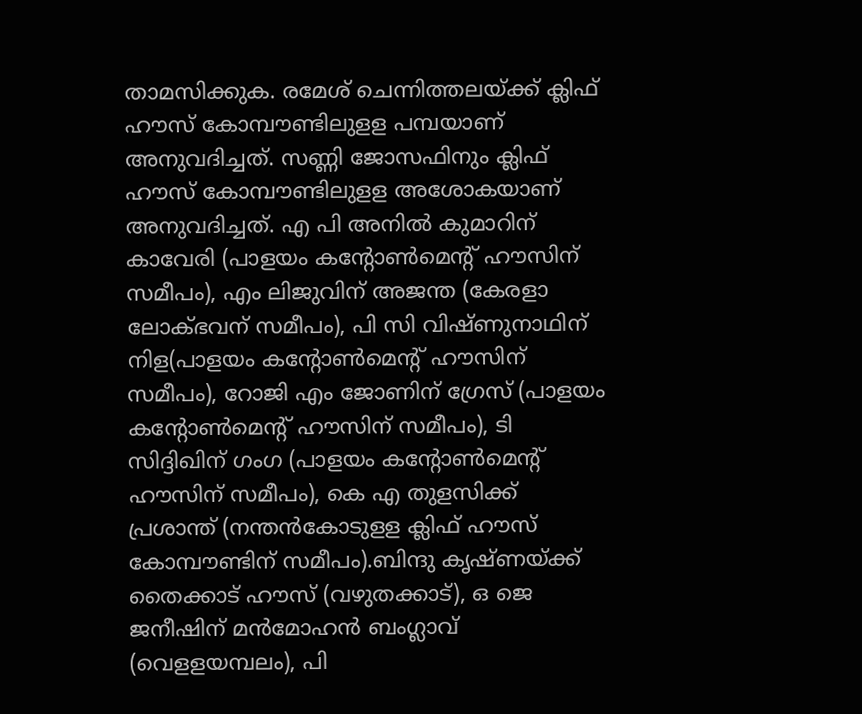താമസിക്കുക. രമേശ് ചെന്നിത്തലയ്ക്ക് ക്ലിഫ് ഹൗസ് കോമ്പൗണ്ടിലുളള പമ്പയാണ് അനുവദിച്ചത്. സണ്ണി ജോസഫിനും ക്ലിഫ് ഹൗസ് കോമ്പൗണ്ടിലുളള അശോകയാണ് അനുവദിച്ചത്. എ പി അനില്‍ കുമാറിന് കാവേരി (പാളയം കന്റോണ്‍മെന്റ് ഹൗസിന് സമീപം), എം ലിജുവിന് അജന്ത (കേരളാ ലോക്ഭവന് സമീപം), പി സി വിഷ്ണുനാഥിന് നിള(പാളയം കന്റോണ്‍മെന്റ് ഹൗസിന് സമീപം), റോജി എം ജോണിന് ഗ്രേസ് (പാളയം കന്റോണ്‍മെന്റ് ഹൗസിന് സമീപം), ടി സിദ്ദിഖിന് ഗംഗ (പാളയം കന്റോണ്‍മെന്റ് ഹൗസിന് സമീപം), കെ എ തുളസിക്ക് പ്രശാന്ത് (നന്തന്‍കോടുളള ക്ലിഫ് ഹൗസ് കോമ്പൗണ്ടിന് സമീപം).ബിന്ദു കൃഷ്ണയ്ക്ക് തൈക്കാട് ഹൗസ് (വഴുതക്കാട്), ഒ ജെ ജനീഷിന് മന്‍മോഹന്‍ ബംഗ്ലാവ് (വെളളയമ്പലം), പി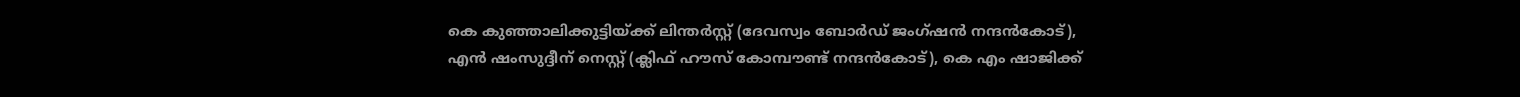കെ കുഞ്ഞാലിക്കുട്ടിയ്ക്ക് ലിന്തര്‍സ്റ്റ് (ദേവസ്വം ബോര്‍ഡ് ജംഗ്ഷന്‍ നന്ദന്‍കോട്), എന്‍ ഷംസുദ്ദീന് നെസ്റ്റ് (ക്ലിഫ് ഹൗസ് കോമ്പൗണ്ട് നന്ദന്‍കോട്), കെ എം ഷാജിക്ക്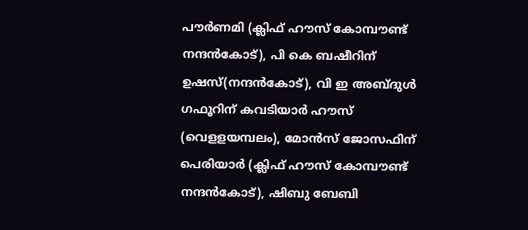പൗര്‍ണമി (ക്ലിഫ് ഹൗസ് കോമ്പൗണ്ട് നന്ദന്‍കോട്), പി കെ ബഷീറിന് ഉഷസ്(നന്ദന്‍കോട്), വി ഇ അബ്ദുള്‍ ഗഫൂറിന് കവടിയാര്‍ ഹൗസ് (വെളളയമ്പലം), മോന്‍സ് ജോസഫിന് പെരിയാര്‍ (ക്ലിഫ് ഹൗസ് കോമ്പൗണ്ട് നന്ദന്‍കോട്), ഷിബു ബേബി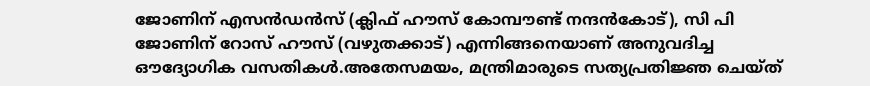ജോണിന് എസന്‍ഡന്‍സ് (ക്ലിഫ് ഹൗസ് കോമ്പൗണ്ട് നന്ദന്‍കോട്), സി പി ജോണിന് റോസ് ഹൗസ് (വഴുതക്കാട്) എന്നിങ്ങനെയാണ് അനുവദിച്ച ഔദ്യോഗിക വസതികള്‍.അതേസമയം, മന്ത്രിമാരുടെ സത്യപ്രതിജ്ഞ ചെയ്ത്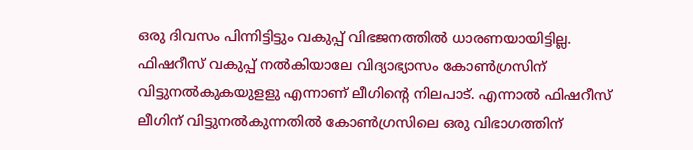ഒരു ദിവസം പിന്നിട്ടിട്ടും വകുപ്പ് വിഭജനത്തില്‍ ധാരണയായിട്ടില്ല. ഫിഷറീസ് വകുപ്പ് നല്‍കിയാലേ വിദ്യാഭ്യാസം കോണ്‍ഗ്രസിന് വിട്ടുനല്‍കുകയുളളു എന്നാണ് ലീഗിന്റെ നിലപാട്. എന്നാല്‍ ഫിഷറീസ് ലീഗിന് വിട്ടുനല്‍കുന്നതില്‍ കോണ്‍ഗ്രസിലെ ഒരു വിഭാഗത്തിന്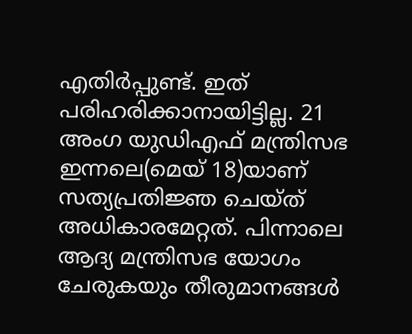എതിര്‍പ്പുണ്ട്. ഇത് പരിഹരിക്കാനായിട്ടില്ല. 21 അംഗ യുഡിഎഫ് മന്ത്രിസഭ ഇന്നലെ(മെയ് 18)യാണ് സത്യപ്രതിജ്ഞ ചെയ്ത് അധികാരമേറ്റത്. പിന്നാലെ ആദ്യ മന്ത്രിസഭ യോഗം ചേരുകയും തീരുമാനങ്ങള്‍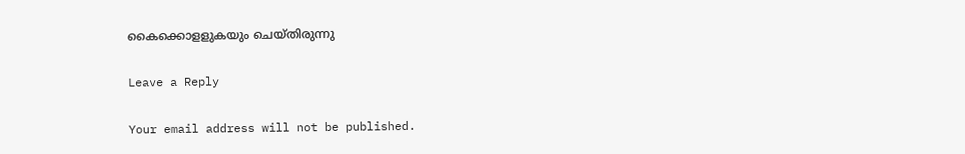കൈക്കൊളളുകയും ചെയ്തിരുന്നു

Leave a Reply

Your email address will not be published.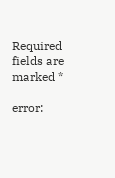Required fields are marked *

error: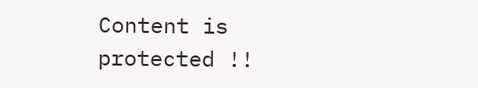Content is protected !!